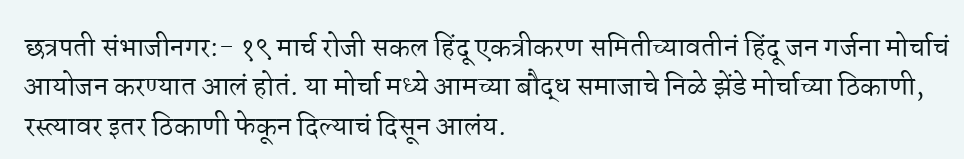छत्रपती संभाजीनगर:- १९ मार्च रोजी सकल हिंदू एकत्रीकरण समितीच्यावतीनं हिंदू जन गर्जना मोर्चाचं आयोजन करण्यात आलं होतं. या मोर्चा मध्ये आमच्या बौद्ध समाजाचे निळे झेंडे मोर्चाच्या ठिकाणी, रस्त्यावर इतर ठिकाणी फेकून दिल्याचं दिसून आलंय.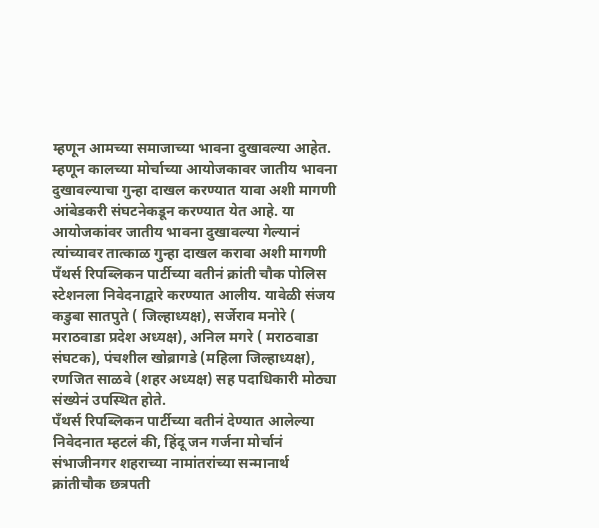म्हणून आमच्या समाजाच्या भावना दुखावल्या आहेत. म्हणून कालच्या मोर्चाच्या आयोजकावर जातीय भावना दुखावल्याचा गुन्हा दाखल करण्यात यावा अशी मागणी आंबेडकरी संघटनेकडून करण्यात येत आहे. या आयोजकांवर जातीय भावना दुखावल्या गेल्यानं त्यांच्यावर तात्काळ गुन्हा दाखल करावा अशी मागणी पँथर्स रिपब्लिकन पार्टीच्या वतीनं क्रांती चौक पोलिस स्टेशनला निवेदनाद्वारे करण्यात आलीय. यावेळी संजय कडुबा सातपुते ( जिल्हाध्यक्ष), सर्जेराव मनोरे ( मराठवाडा प्रदेश अध्यक्ष), अनिल मगरे ( मराठवाडा संघटक), पंचशील खोब्रागडे (महिला जिल्हाध्यक्ष), रणजित साळवे (शहर अध्यक्ष) सह पदाधिकारी मोठ्या संख्येनं उपस्थित होते.
पँथर्स रिपब्लिकन पार्टीच्या वतीनं देण्यात आलेल्या निवेदनात म्हटलं की, हिंदू जन गर्जना मोर्चानं संभाजीनगर शहराच्या नामांतरांच्या सन्मानार्थ क्रांतीचौक छत्रपती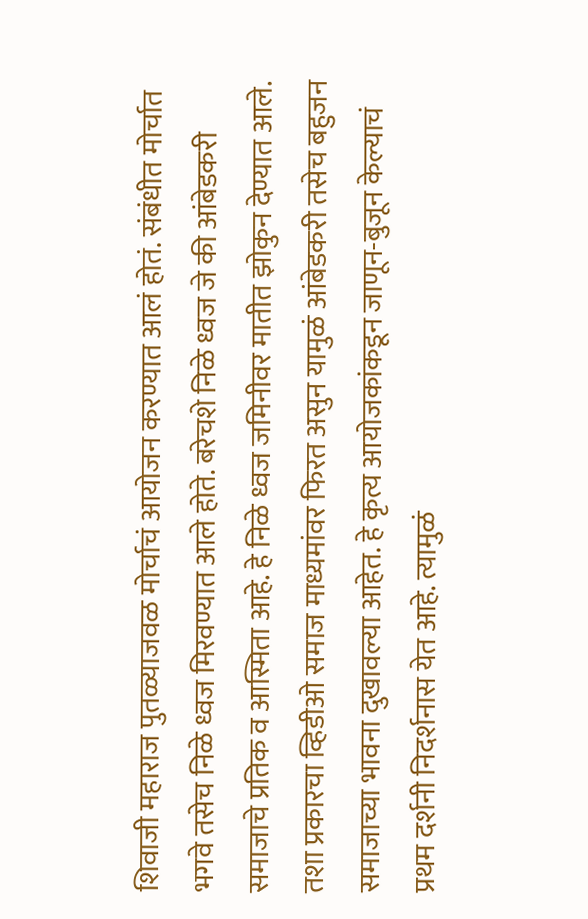शिवाजी महाराज पुतळ्याजवळ मोर्चाचं आयोजन करण्यात आलं होतं. संबंधीत मोर्चात भगवे तसेच निळे ध्वज मिरवण्यात आले होते. बरेचशे निळे ध्वज जे की आंबेडकरी समाजाचे प्रतिक व आस्मिता आहे. हे निळे ध्वज जमिनीवर मातीत झोकुन देण्यात आले.
तशा प्रकारचा व्हिडीओ समाज माध्यमांवर फिरत असुन यामुळं आंबेडकरी तसेच बहुजन समाजाच्या भावना दुखावल्या आहेत. हे कृत्य आयोजकांकडून जाणून-बुजून केल्याचं प्रथम दर्शनी निदर्शनास येत आहे. त्यामुळं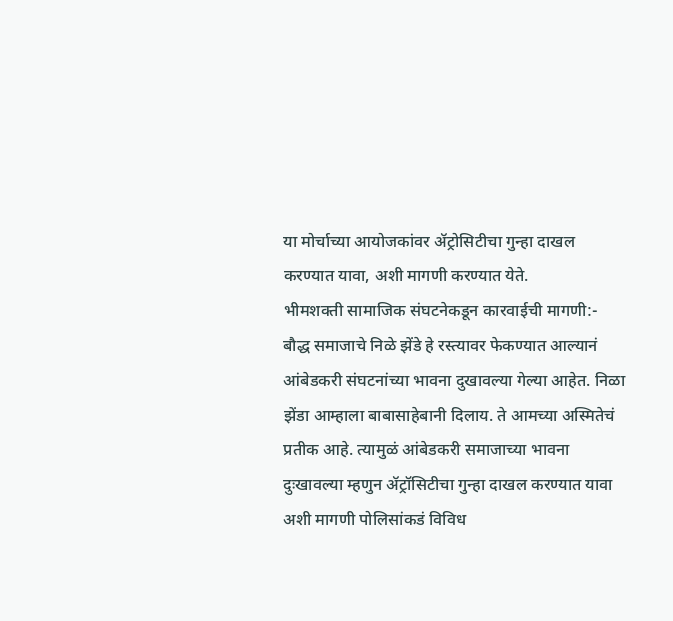या मोर्चाच्या आयोजकांवर ॲट्रोसिटीचा गुन्हा दाखल करण्यात यावा, अशी मागणी करण्यात येते.
भीमशक्ती सामाजिक संघटनेकडून कारवाईची मागणी:-
बौद्ध समाजाचे निळे झेंडे हे रस्त्यावर फेकण्यात आल्यानं आंबेडकरी संघटनांच्या भावना दुखावल्या गेल्या आहेत. निळा झेंडा आम्हाला बाबासाहेबानी दिलाय. ते आमच्या अस्मितेचं प्रतीक आहे. त्यामुळं आंबेडकरी समाजाच्या भावना दुःखावल्या म्हणुन ॲट्रॉसिटीचा गुन्हा दाखल करण्यात यावा अशी मागणी पोलिसांकडं विविध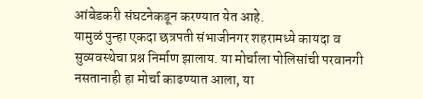आंबेडकरी संघटनेकडून करण्यात येत आहे.
यामुळं पुन्हा एकदा छत्रपती संभाजीनगर शहरामध्ये कायदा व सुव्यवस्थेचा प्रश्न निर्माण झालाय. या मोर्चाला पोलिसांची परवानगी नसतानाही हा मोर्चा काढण्यात आला, या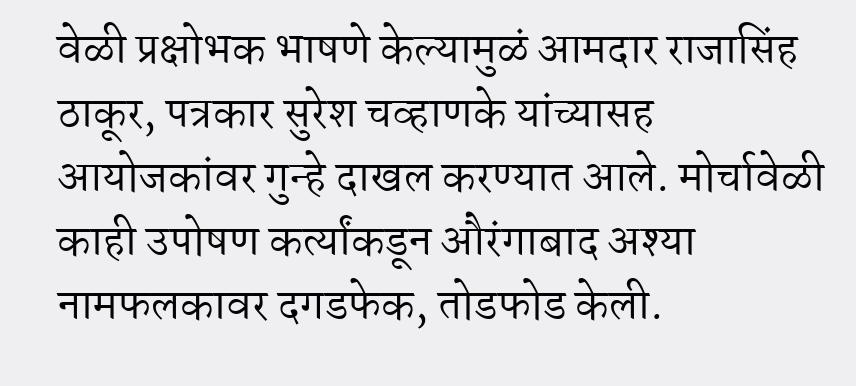वेळी प्रक्षोभक भाषणे केल्यामुळं आमदार राजासिंह ठाकूर, पत्रकार सुरेश चव्हाणके यांच्यासह आयोजकांवर गुन्हे दाखल करण्यात आले. मोर्चावेळी काही उपोषण कर्त्यांकडून औरंगाबाद अश्या नामफलकावर दगडफेक, तोडफोड केली.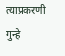त्याप्रकरणी गुन्हे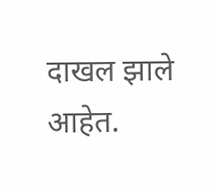दाखल झाले आहेत.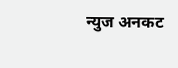न्युज अनकट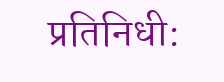प्रतिनिधी: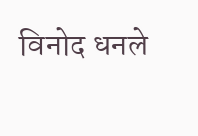विनोद धनले